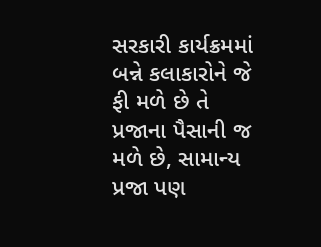સરકારી કાર્યક્રમમાં બન્ને કલાકારોને જે ફી મળે છે તે પ્રજાના પૈસાની જ મળે છે, સામાન્ય પ્રજા પણ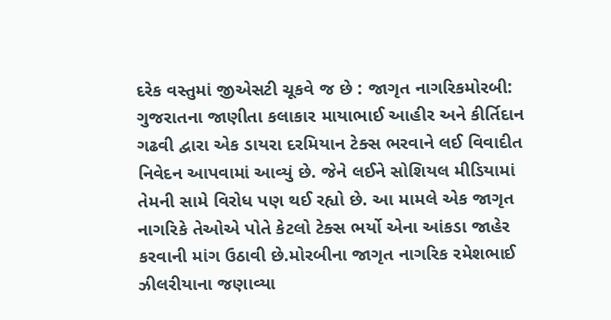દરેક વસ્તુમાં જીએસટી ચૂકવે જ છે : જાગૃત નાગરિકમોરબી: ગુજરાતના જાણીતા કલાકાર માયાભાઈ આહીર અને કીર્તિદાન ગઢવી દ્વારા એક ડાયરા દરમિયાન ટેક્સ ભરવાને લઈ વિવાદીત નિવેદન આપવામાં આવ્યું છે. જેને લઈને સોશિયલ મીડિયામાં તેમની સામે વિરોધ પણ થઈ રહ્યો છે. આ મામલે એક જાગૃત નાગરિકે તેઓએ પોતે કેટલો ટેક્સ ભર્યો એના આંકડા જાહેર કરવાની માંગ ઉઠાવી છે.મોરબીના જાગૃત નાગરિક રમેશભાઈ ઝીલરીયાના જણાવ્યા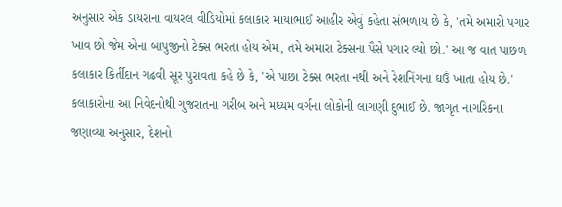અનુસાર એક ડાયરાના વાયરલ વીડિયોમાં કલાકાર માયાભાઈ આહીર એવું કહેતા સંભળાય છે કે, 'તમે અમારો પગાર ખાવ છો જેમ એના બાપુજીનો ટેક્સ ભરતા હોય એમ, તમે અમારા ટેક્સના પૈસે પગાર લ્યો છો.' આ જ વાત પાછળ કલાકાર કિર્તીદાન ગઢવી સૂર પુરાવતા કહે છે કે, 'એ પાછા ટેક્સ ભરતા નથી અને રેશનિંગના ઘઉં ખાતા હોય છે.' કલાકારોના આ નિવેદનોથી ગુજરાતના ગરીબ અને મધ્યમ વર્ગના લોકોની લાગણી દુભાઈ છે. જાગૃત નાગરિકના જણાવ્યા અનુસાર, દેશનો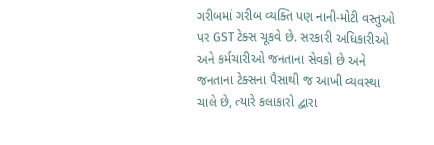ગરીબમાં ગરીબ વ્યક્તિ પણ નાની-મોટી વસ્તુઓ પર GST ટેક્સ ચૂકવે છે. સરકારી અધિકારીઓ અને કર્મચારીઓ જનતાના સેવકો છે અને જનતાના ટેક્સના પૈસાથી જ આખી વ્યવસ્થા ચાલે છે, ત્યારે કલાકારો દ્વારા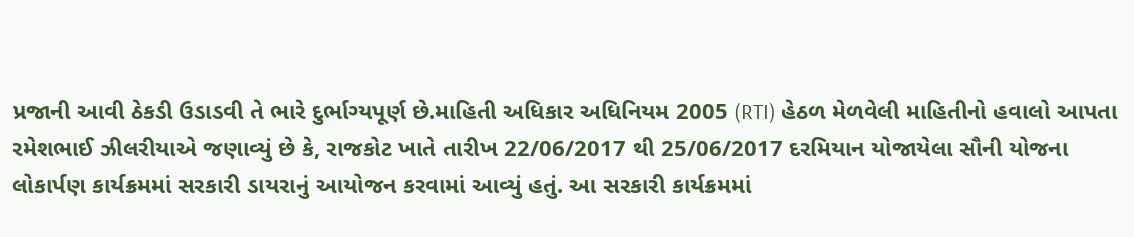પ્રજાની આવી ઠેકડી ઉડાડવી તે ભારે દુર્ભાગ્યપૂર્ણ છે.માહિતી અધિકાર અધિનિયમ 2005 (RTI) હેઠળ મેળવેલી માહિતીનો હવાલો આપતા રમેશભાઈ ઝીલરીયાએ જણાવ્યું છે કે, રાજકોટ ખાતે તારીખ 22/06/2017 થી 25/06/2017 દરમિયાન યોજાયેલા સૌની યોજના લોકાર્પણ કાર્યક્રમમાં સરકારી ડાયરાનું આયોજન કરવામાં આવ્યું હતું. આ સરકારી કાર્યક્રમમાં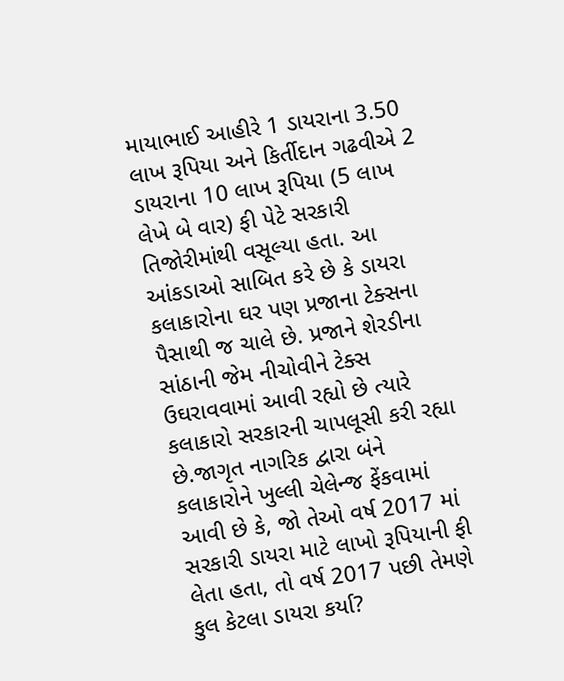માયાભાઈ આહીરે 1 ડાયરાના 3.50 લાખ રૂપિયા અને કિર્તીદાન ગઢવીએ 2 ડાયરાના 10 લાખ રૂપિયા (5 લાખ લેખે બે વાર) ફી પેટે સરકારી તિજોરીમાંથી વસૂલ્યા હતા. આ આંકડાઓ સાબિત કરે છે કે ડાયરા કલાકારોના ઘર પણ પ્રજાના ટેક્સના પૈસાથી જ ચાલે છે. પ્રજાને શેરડીના સાંઠાની જેમ નીચોવીને ટેક્સ ઉઘરાવવામાં આવી રહ્યો છે ત્યારે કલાકારો સરકારની ચાપલૂસી કરી રહ્યા છે.જાગૃત નાગરિક દ્વારા બંને કલાકારોને ખુલ્લી ચેલેન્જ ફેંકવામાં આવી છે કે, જો તેઓ વર્ષ 2017 માં સરકારી ડાયરા માટે લાખો રૂપિયાની ફી લેતા હતા, તો વર્ષ 2017 પછી તેમણે કુલ કેટલા ડાયરા કર્યા?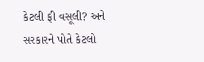કેટલી ફી વસૂલી? અને સરકારને પોતે કેટલો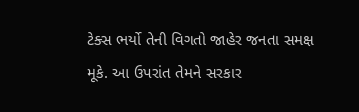ટેક્સ ભર્યો તેની વિગતો જાહેર જનતા સમક્ષ મૂકે. આ ઉપરાંત તેમને સરકાર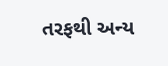તરફથી અન્ય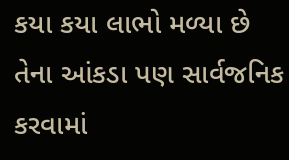કયા કયા લાભો મળ્યા છે તેના આંકડા પણ સાર્વજનિક કરવામાં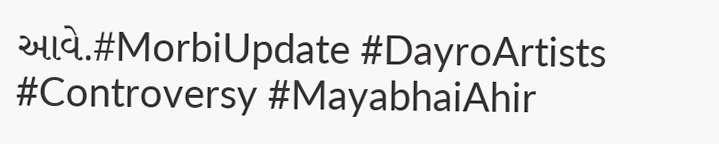આવે.#MorbiUpdate #DayroArtists #Controversy #MayabhaiAhir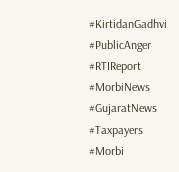#KirtidanGadhvi #PublicAnger #RTIReport #MorbiNews #GujaratNews #Taxpayers #Morbi